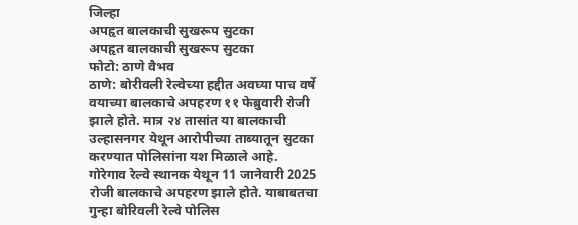जिल्हा
अपहृत बालकाची सुखरूप सुटका
अपहृत बालकाची सुखरूप सुटका
फोटो: ठाणे वैभव
ठाणे: बोरीवली रेल्वेच्या हद्दीत अवघ्या पाच वर्षे वयाच्या बालकाचे अपहरण ११ फेब्रुवारी रोजी झाले होते. मात्र २४ तासांत या बालकाची उल्हासनगर येथून आरोपीच्या ताब्यातून सुटका करण्यात पोलिसांना यश मिळाले आहे.
गोरेगाव रेल्वे स्थानक येथून 11 जानेवारी 2025 रोजी बालकाचे अपहरण झाले होते. याबाबतचा गुन्हा बोरिवली रेल्वे पोलिस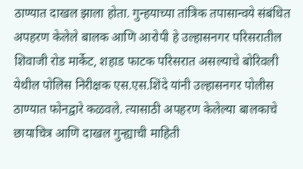ठाण्यात दाखल झाला होता. गुन्हयाच्या तांत्रिक तपासान्वये संबंधित अपहरण केलेले बालक आणि आरोपी हे उल्हासनगर परिसरातील शिवाजी रोड मार्केट, शहाड फाटक परिसरात असल्याचे बोरिवली येथील पोलिस निरीक्षक एस.एस.शिंदे यांनी उल्हासनगर पोलीस ठाण्यात फोनद्वारे कळवले. त्यासाठी अपहरण केलेल्या बालकाचे छायाचित्र आणि दाखल गुन्ह्याची माहिती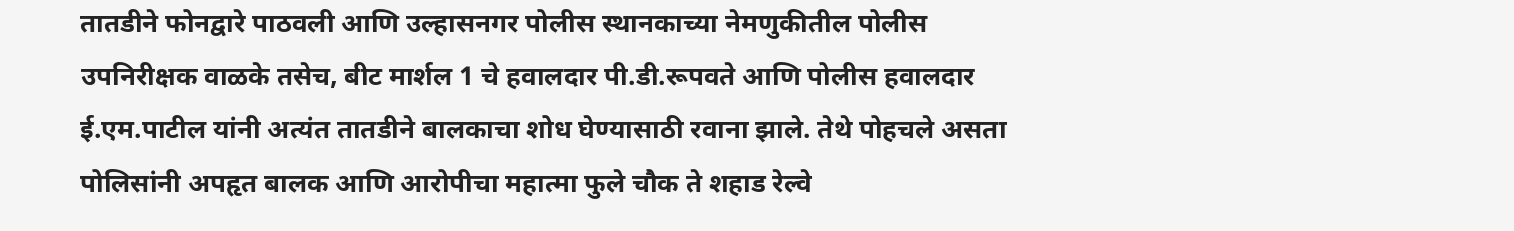तातडीने फोनद्वारे पाठवली आणि उल्हासनगर पोलीस स्थानकाच्या नेमणुकीतील पोलीस उपनिरीक्षक वाळके तसेच, बीट मार्शल 1 चे हवालदार पी.डी.रूपवते आणि पोलीस हवालदार ई.एम.पाटील यांनी अत्यंत तातडीने बालकाचा शोध घेण्यासाठी रवाना झाले. तेथे पोहचले असता पोलिसांनी अपहृत बालक आणि आरोपीचा महात्मा फुले चौक ते शहाड रेल्वे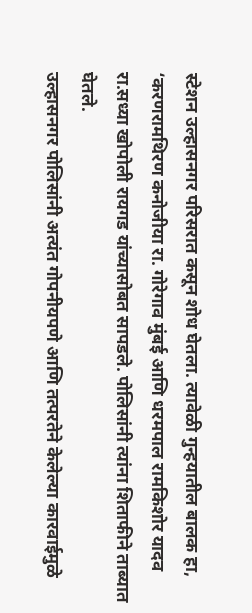स्टेशन उल्हासनगर परिसरात कसून शोध घेतला. त्यावेळी गुन्हयातील बालक हा, ‘करणरामथिरण कनोजीया रा. गोरेगाव मुंबई आणि धरमपाल रामकिशोर यादव रा.सध्या खोपोली रायगड यांच्यासोबत सापडले. पोलिसांनी त्यांना शिताफीने ताब्यात घेतले.
उल्हासनगर पोलिसांनी अत्यंत गोपनीयपणे आणि तत्परतेने केलेल्या कारवाईमुळे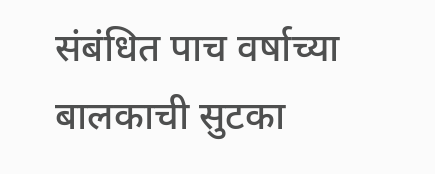संबंधित पाच वर्षाच्या बालकाची सुटका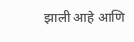झाली आहे आणि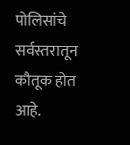पोलिसांचे सर्वस्तरातून कौतूक होत आहे.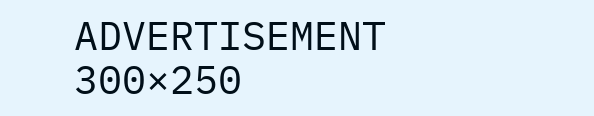ADVERTISEMENT 300×250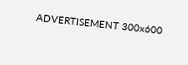ADVERTISEMENT 300x600